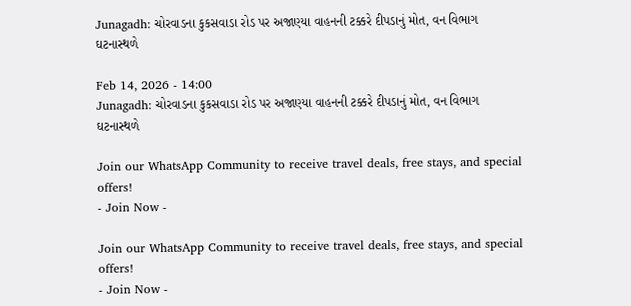Junagadh: ચોરવાડના કુકસવાડા રોડ પર અજાણ્યા વાહનની ટક્કરે દીપડાનું મોત, વન વિભાગ ઘટનાસ્થળે

Feb 14, 2026 - 14:00
Junagadh: ચોરવાડના કુકસવાડા રોડ પર અજાણ્યા વાહનની ટક્કરે દીપડાનું મોત, વન વિભાગ ઘટનાસ્થળે

Join our WhatsApp Community to receive travel deals, free stays, and special offers!
- Join Now -

Join our WhatsApp Community to receive travel deals, free stays, and special offers!
- Join Now -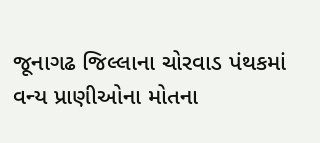જૂનાગઢ જિલ્લાના ચોરવાડ પંથકમાં વન્ય પ્રાણીઓના મોતના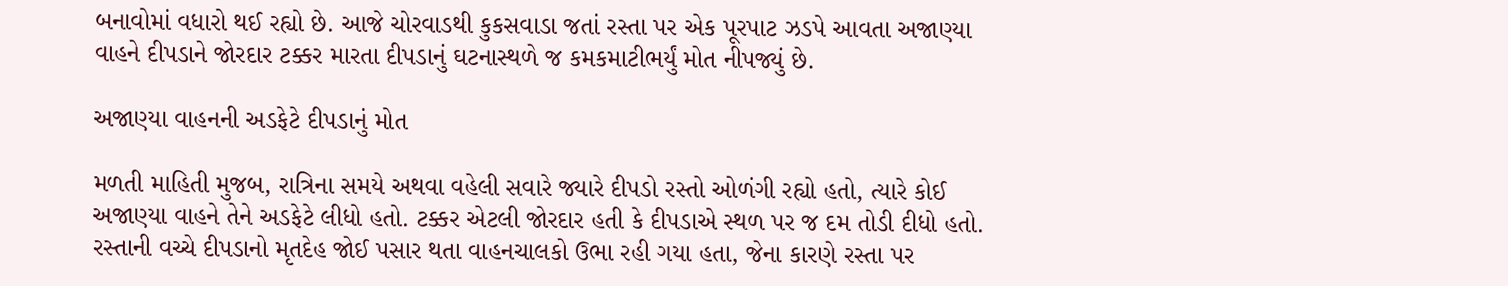બનાવોમાં વધારો થઈ રહ્યો છે. આજે ચોરવાડથી કુકસવાડા જતાં રસ્તા પર એક પૂરપાટ ઝડપે આવતા અજાણ્યા વાહને દીપડાને જોરદાર ટક્કર મારતા દીપડાનું ઘટનાસ્થળે જ કમકમાટીભર્યું મોત નીપજ્યું છે.

અજાણ્યા વાહનની અડફેટે દીપડાનું મોત

મળતી માહિતી મુજબ, રાત્રિના સમયે અથવા વહેલી સવારે જ્યારે દીપડો રસ્તો ઓળંગી રહ્યો હતો, ત્યારે કોઈ અજાણ્યા વાહને તેને અડફેટે લીધો હતો. ટક્કર એટલી જોરદાર હતી કે દીપડાએ સ્થળ પર જ દમ તોડી દીધો હતો. રસ્તાની વચ્ચે દીપડાનો મૃતદેહ જોઈ પસાર થતા વાહનચાલકો ઉભા રહી ગયા હતા, જેના કારણે રસ્તા પર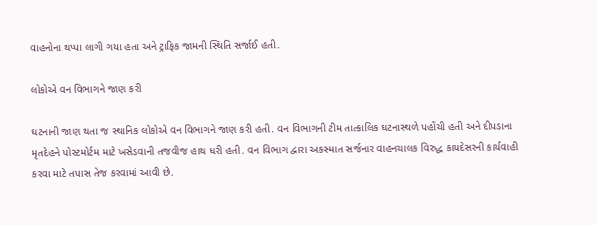વાહનોના થપ્પા લાગી ગયા હતા અને ટ્રાફિક જામની સ્થિતિ સર્જાઈ હતી.

લોકોએ વન વિભાગને જાણ કરી

ઘટનાની જાણ થતા જ સ્થાનિક લોકોએ વન વિભાગને જાણ કરી હતી. વન વિભાગની ટીમ તાત્કાલિક ઘટનાસ્થળે પહોંચી હતી અને દીપડાના મૃતદેહને પોસ્ટમોર્ટમ માટે ખસેડવાની તજવીજ હાથ ધરી હતી. વન વિભાગ દ્વારા અકસ્માત સર્જનાર વાહનચાલક વિરુદ્ધ કાયદેસરની કાર્યવાહી કરવા માટે તપાસ તેજ કરવામાં આવી છે.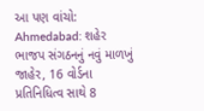આ પણ વાંચો: Ahmedabad: શહેર ભાજપ સંગઠનનું નવું માળખું જાહેર, 16 વોર્ડના પ્રતિનિધિત્વ સાથે 8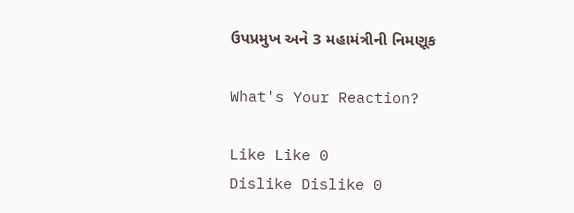ઉપપ્રમુખ અને 3 મહામંત્રીની નિમણૂક

What's Your Reaction?

Like Like 0
Dislike Dislike 0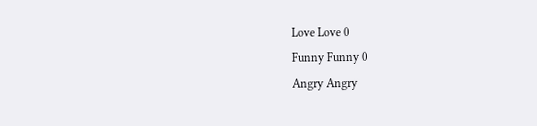Love Love 0
Funny Funny 0
Angry Angry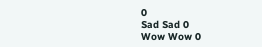0
Sad Sad 0
Wow Wow 0